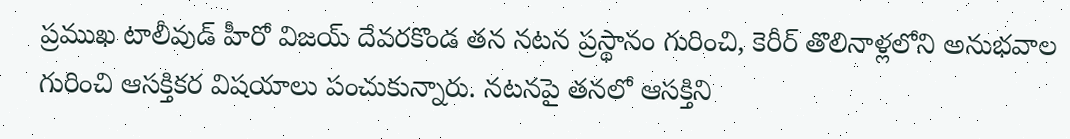ప్రముఖ టాలీవుడ్ హీరో విజయ్ దేవరకొండ తన నటన ప్రస్థానం గురించి, కెరీర్ తొలినాళ్లలోని అనుభవాల గురించి ఆసక్తికర విషయాలు పంచుకున్నారు. నటనపై తనలో ఆసక్తిని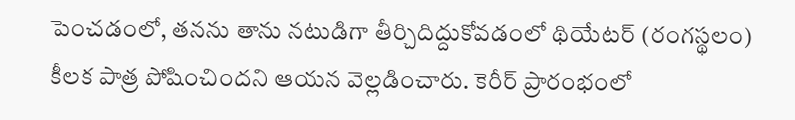పెంచడంలో, తనను తాను నటుడిగా తీర్చిదిద్దుకోవడంలో థియేటర్ (రంగస్థలం) కీలక పాత్ర పోషించిందని ఆయన వెల్లడించారు. కెరీర్ ప్రారంభంలో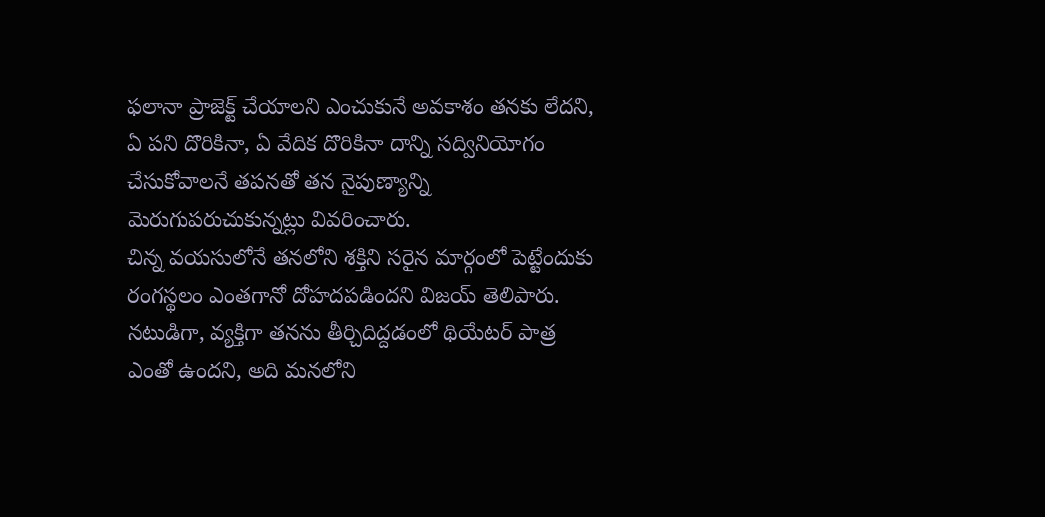ఫలానా ప్రాజెక్ట్ చేయాలని ఎంచుకునే అవకాశం తనకు లేదని, ఏ పని దొరికినా, ఏ వేదిక దొరికినా దాన్ని సద్వినియోగం చేసుకోవాలనే తపనతో తన నైపుణ్యాన్ని మెరుగుపరుచుకున్నట్లు వివరించారు.
చిన్న వయసులోనే తనలోని శక్తిని సరైన మార్గంలో పెట్టేందుకు రంగస్థలం ఎంతగానో దోహదపడిందని విజయ్ తెలిపారు. నటుడిగా, వ్యక్తిగా తనను తీర్చిదిద్దడంలో థియేటర్ పాత్ర ఎంతో ఉందని, అది మనలోని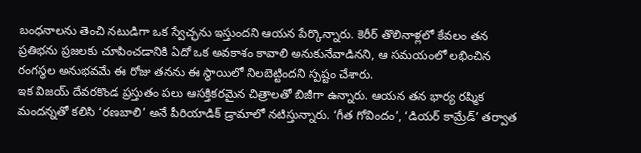బంధనాలను తెంచి నటుడిగా ఒక స్వేచ్ఛను ఇస్తుందని ఆయన పేర్కొన్నారు. కెరీర్ తొలినాళ్లలో కేవలం తన ప్రతిభను ప్రజలకు చూపించడానికి ఏదో ఒక అవకాశం కావాలి అనుకునేవాడినని, ఆ సమయంలో లభించిన రంగస్థల అనుభవమే ఈ రోజు తనను ఈ స్థాయిలో నిలబెట్టిందని స్పష్టం చేశారు.
ఇక విజయ్ దేవరకొండ ప్రస్తుతం పలు ఆసక్తికరమైన చిత్రాలతో బిజీగా ఉన్నారు. ఆయన తన భార్య రష్మిక మందన్నతో కలిసి ‘రణబాలి’ అనే పీరియాడిక్ డ్రామాలో నటిస్తున్నారు. ‘గీత గోవిందం’, ‘డియర్ కామ్రేడ్’ తర్వాత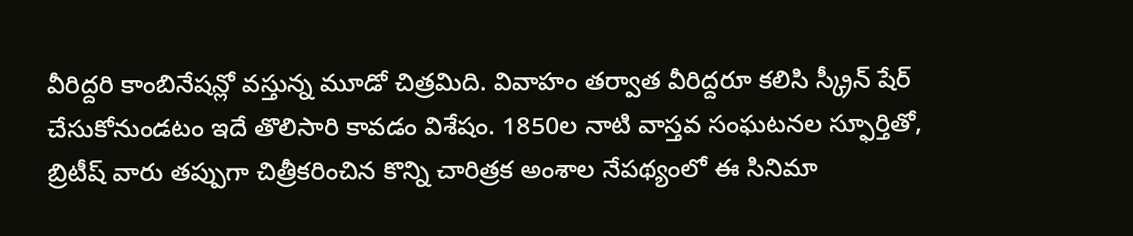వీరిద్దరి కాంబినేషన్లో వస్తున్న మూడో చిత్రమిది. వివాహం తర్వాత వీరిద్దరూ కలిసి స్క్రీన్ షేర్ చేసుకోనుండటం ఇదే తొలిసారి కావడం విశేషం. 1850ల నాటి వాస్తవ సంఘటనల స్ఫూర్తితో, బ్రిటీష్ వారు తప్పుగా చిత్రీకరించిన కొన్ని చారిత్రక అంశాల నేపథ్యంలో ఈ సినిమా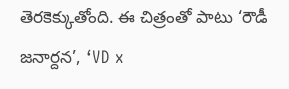తెరకెక్కుతోంది. ఈ చిత్రంతో పాటు ‘రౌడీ జనార్దన’, ‘VD x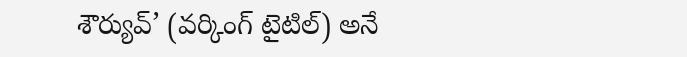శౌర్యువ్’ (వర్కింగ్ టైటిల్) అనే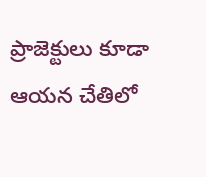ప్రాజెక్టులు కూడా ఆయన చేతిలో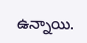ఉన్నాయి.